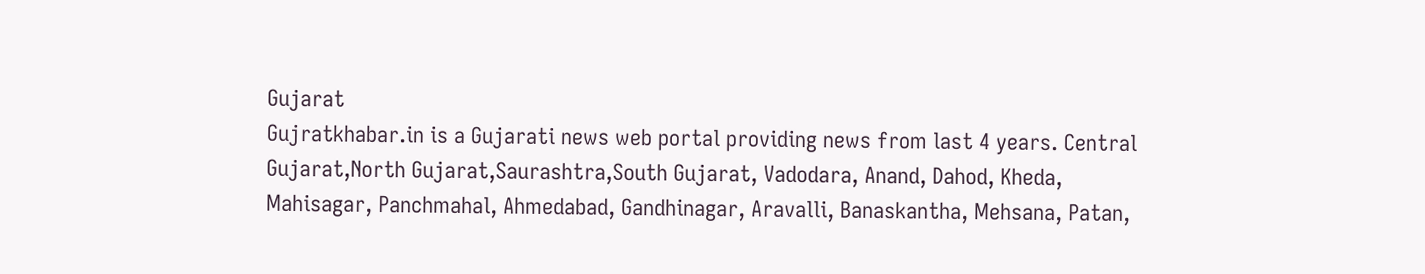Gujarat
Gujratkhabar.in is a Gujarati news web portal providing news from last 4 years. Central Gujarat,North Gujarat,Saurashtra,South Gujarat, Vadodara, Anand, Dahod, Kheda, Mahisagar, Panchmahal, Ahmedabad, Gandhinagar, Aravalli, Banaskantha, Mehsana, Patan,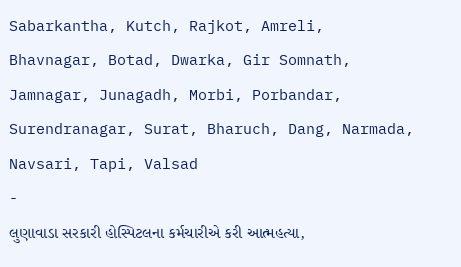Sabarkantha, Kutch, Rajkot, Amreli, Bhavnagar, Botad, Dwarka, Gir Somnath, Jamnagar, Junagadh, Morbi, Porbandar, Surendranagar, Surat, Bharuch, Dang, Narmada, Navsari, Tapi, Valsad
-
લુણાવાડા સરકારી હોસ્પિટલના કર્મચારીએ કરી આત્મહત્યા,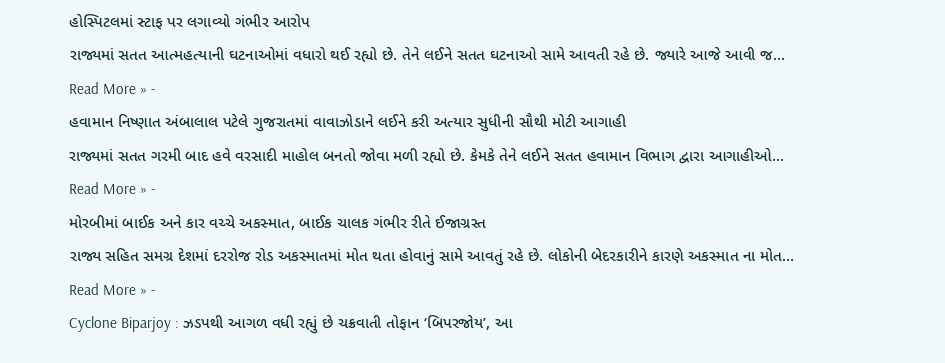હોસ્પિટલમાં સ્ટાફ પર લગાવ્યો ગંભીર આરોપ
રાજ્યમાં સતત આત્મહત્યાની ઘટનાઓમાં વધારો થઈ રહ્યો છે. તેને લઈને સતત ઘટનાઓ સામે આવતી રહે છે. જ્યારે આજે આવી જ…
Read More » -
હવામાન નિષ્ણાત અંબાલાલ પટેલે ગુજરાતમાં વાવાઝોડાને લઈને કરી અત્યાર સુધીની સૌથી મોટી આગાહી
રાજ્યમાં સતત ગરમી બાદ હવે વરસાદી માહોલ બનતો જોવા મળી રહ્યો છે. કેમકે તેને લઈને સતત હવામાન વિભાગ દ્વારા આગાહીઓ…
Read More » -
મોરબીમાં બાઈક અને કાર વચ્ચે અકસ્માત, બાઈક ચાલક ગંભીર રીતે ઈજાગ્રસ્ત
રાજ્ય સહિત સમગ્ર દેશમાં દરરોજ રોડ અકસ્માતમાં મોત થતા હોવાનું સામે આવતું રહે છે. લોકોની બેદરકારીને કારણે અકસ્માત ના મોત…
Read More » -
Cyclone Biparjoy : ઝડપથી આગળ વધી રહ્યું છે ચક્રવાતી તોફાન ‘બિપરજોય’, આ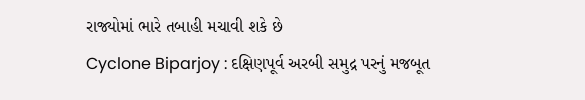રાજ્યોમાં ભારે તબાહી મચાવી શકે છે
Cyclone Biparjoy : દક્ષિણપૂર્વ અરબી સમુદ્ર પરનું મજબૂત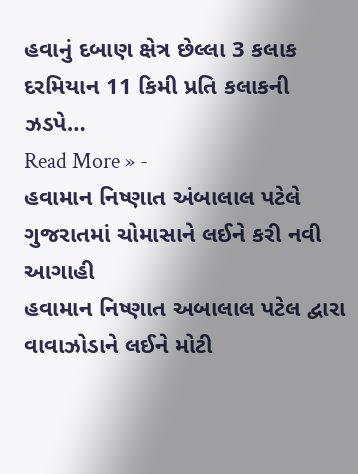હવાનું દબાણ ક્ષેત્ર છેલ્લા 3 કલાક દરમિયાન 11 કિમી પ્રતિ કલાકની ઝડપે…
Read More » -
હવામાન નિષ્ણાત અંબાલાલ પટેલે ગુજરાતમાં ચોમાસાને લઈને કરી નવી આગાહી
હવામાન નિષ્ણાત અબાલાલ પટેલ દ્વારા વાવાઝોડાને લઈને મોટી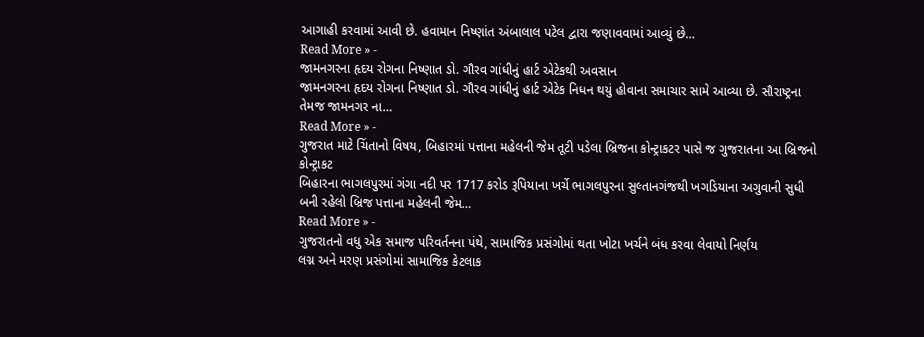આગાહી કરવામાં આવી છે. હવામાન નિષ્ણાંત અંબાલાલ પટેલ દ્વારા જણાવવામાં આવ્યું છે…
Read More » -
જામનગરના હૃદય રોગના નિષ્ણાત ડો. ગૌરવ ગાંધીનું હાર્ટ એટેકથી અવસાન
જામનગરના હૃદય રોગના નિષ્ણાત ડો. ગૌરવ ગાંધીનું હાર્ટ એટેક નિધન થયું હોવાના સમાચાર સામે આવ્યા છે. સૌરાષ્ટ્રના તેમજ જામનગર ના…
Read More » -
ગુજરાત માટે ચિંતાનો વિષય, બિહારમાં પત્તાના મહેલની જેમ તૂટી પડેલા બ્રિજના કોન્ટ્રાકટર પાસે જ ગુજરાતના આ બ્રિજનો કોન્ટ્રાકટ
બિહારના ભાગલપુરમાં ગંગા નદી પર 1717 કરોડ રૂપિયાના ખર્ચે ભાગલપુરના સુલ્તાનગંજથી ખગડિયાના અગુવાની સુધી બની રહેલો બ્રિજ પત્તાના મહેલની જેમ…
Read More » -
ગુજરાતનો વધુ એક સમાજ પરિવર્તનના પંથે, સામાજિક પ્રસંગોમાં થતા ખોટા ખર્ચને બંધ કરવા લેવાયો નિર્ણય
લગ્ન અને મરણ પ્રસંગોમાં સામાજિક કેટલાક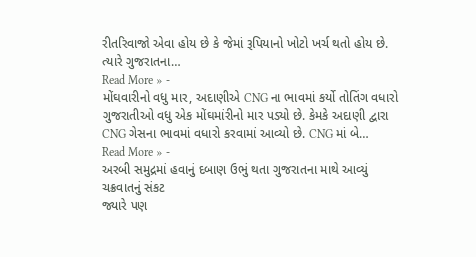રીતરિવાજો એવા હોય છે કે જેમાં રૂપિયાનો ખોટો ખર્ચ થતો હોય છે. ત્યારે ગુજરાતના…
Read More » -
મોંઘવારીનો વધુ માર, અદાણીએ CNG ના ભાવમાં કર્યો તોતિંગ વધારો
ગુજરાતીઓ વધુ એક મોંઘમાંરીનો માર પડ્યો છે. કેમકે અદાણી દ્વારા CNG ગેસના ભાવમાં વધારો કરવામાં આવ્યો છે. CNG માં બે…
Read More » -
અરબી સમુદ્રમાં હવાનું દબાણ ઉભું થતા ગુજરાતના માથે આવ્યું ચક્રવાતનું સંકટ
જ્યારે પણ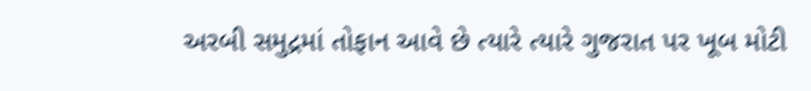અરબી સમુદ્રમાં તોફાન આવે છે ત્યારે ત્યારે ગુજરાત પર ખૂબ મોટી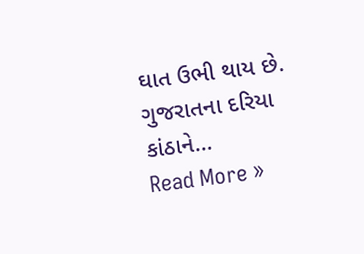ઘાત ઉભી થાય છે. ગુજરાતના દરિયા કાંઠાને…
Read More »